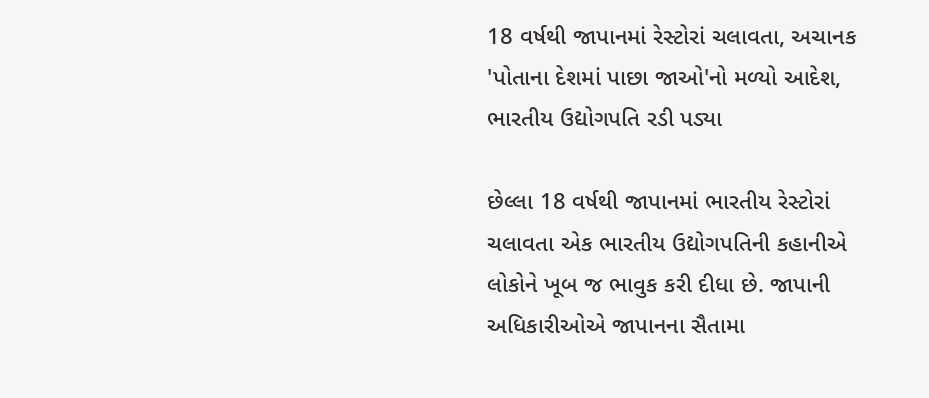18 વર્ષથી જાપાનમાં રેસ્ટોરાં ચલાવતા, અચાનક 'પોતાના દેશમાં પાછા જાઓ'નો મળ્યો આદેશ, ભારતીય ઉદ્યોગપતિ રડી પડ્યા

છેલ્લા 18 વર્ષથી જાપાનમાં ભારતીય રેસ્ટોરાં ચલાવતા એક ભારતીય ઉદ્યોગપતિની કહાનીએ લોકોને ખૂબ જ ભાવુક કરી દીધા છે. જાપાની અધિકારીઓએ જાપાનના સૈતામા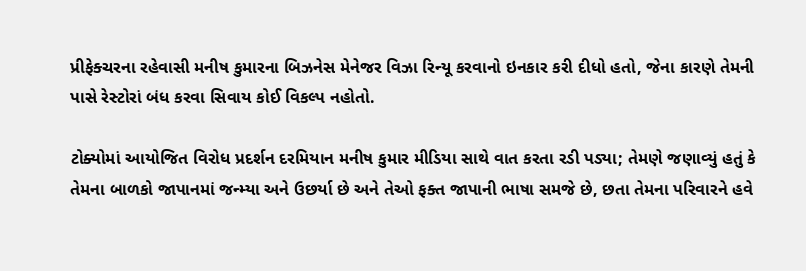પ્રીફેક્ચરના રહેવાસી મનીષ કુમારના બિઝનેસ મેનેજર વિઝા રિન્યૂ કરવાનો ઇનકાર કરી દીધો હતો, જેના કારણે તેમની પાસે રેસ્ટોરાં બંધ કરવા સિવાય કોઈ વિકલ્પ નહોતો.

ટોક્યોમાં આયોજિત વિરોધ પ્રદર્શન દરમિયાન મનીષ કુમાર મીડિયા સાથે વાત કરતા રડી પડ્યા; તેમણે જણાવ્યું હતું કે તેમના બાળકો જાપાનમાં જન્મ્યા અને ઉછર્યા છે અને તેઓ ફક્ત જાપાની ભાષા સમજે છે, છતા તેમના પરિવારને હવે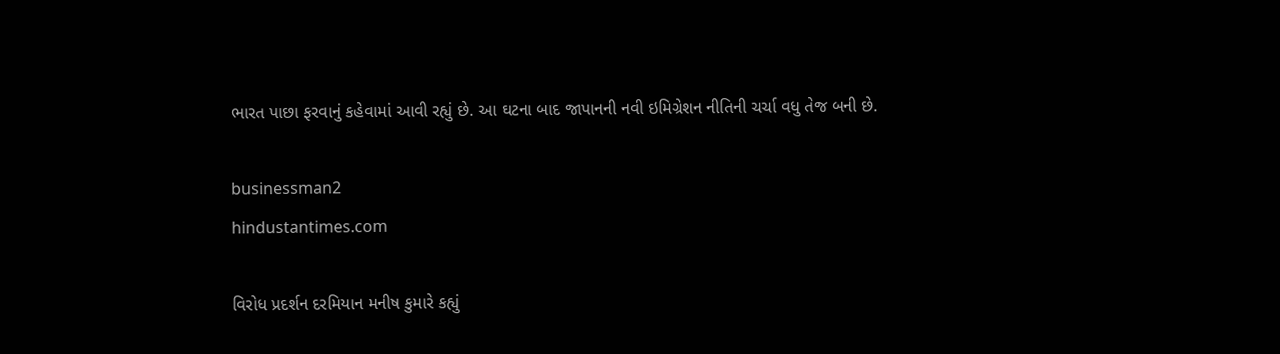ભારત પાછા ફરવાનું કહેવામાં આવી રહ્યું છે. આ ઘટના બાદ જાપાનની નવી ઇમિગ્રેશન નીતિની ચર્ચા વધુ તેજ બની છે.

businessman2
hindustantimes.com

વિરોધ પ્રદર્શન દરમિયાન મનીષ કુમારે કહ્યું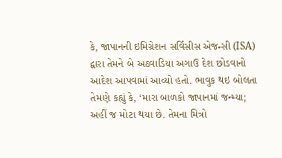કે, જાપાનની ઇમિગ્રેશન સર્વિસીસ એજન્સી (ISA) દ્વારા તેમને બે અઠવાડિયા અગાઉ દેશ છોડવાનો આદેશ આપવામાં આવ્યો હતો. ભાવુક થઇ બોલતા તેમણે કહ્યું કે, ‘મારા બાળકો જાપાનમાં જન્મ્યા; અહીં જ મોટા થયા છે. તેમના મિત્રો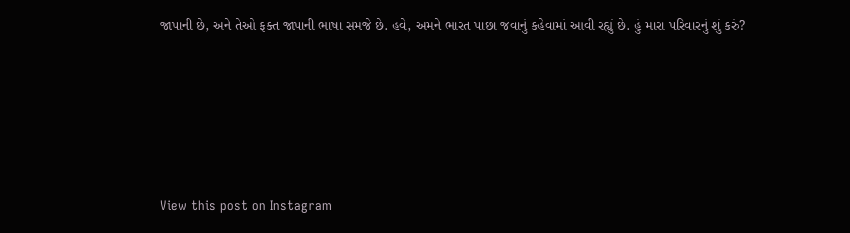જાપાની છે, અને તેઓ ફક્ત જાપાની ભાષા સમજે છે. હવે, અમને ભારત પાછા જવાનું કહેવામાં આવી રહ્યું છે. હું મારા પરિવારનું શું કરું?






View this post on Instagram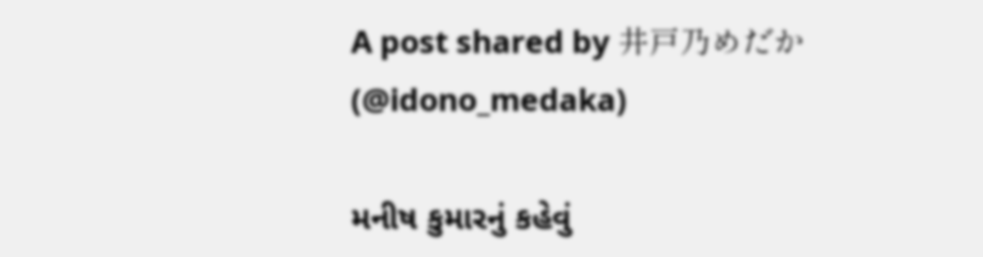A post shared by 井戸乃めだか (@idono_medaka)

મનીષ કુમારનું કહેવું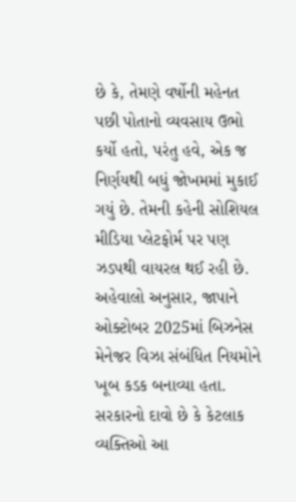છે કે, તેમણે વર્ષોની મહેનત પછી પોતાનો વ્યવસાય ઉભો કર્યો હતો, પરંતુ હવે, એક જ નિર્ણયથી બધું જોખમમાં મુકાઈ ગયું છે. તેમની કહેની સોશિયલ મીડિયા પ્લેટફોર્મ પર પણ ઝડપથી વાયરલ થઈ રહી છે. અહેવાલો અનુસાર, જાપાને ઓક્ટોબર 2025માં બિઝનેસ મેનેજર વિઝા સંબંધિત નિયમોને ખૂબ કડક બનાવ્યા હતા. સરકારનો દાવો છે કે કેટલાક વ્યક્તિઓ આ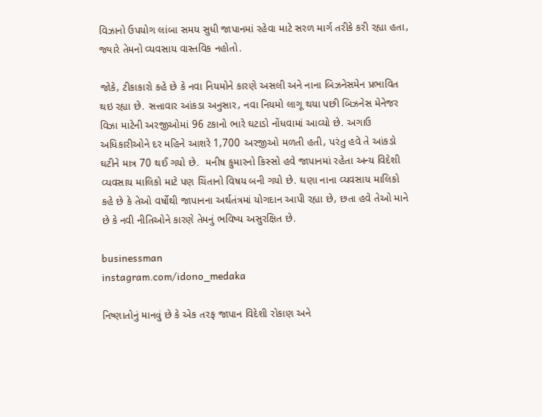વિઝાનો ઉપયોગ લાંબા સમય સુધી જાપાનમાં રહેવા માટે સરળ માર્ગ તરીકે કરી રહ્યા હતા, જ્યારે તેમનો વ્યવસાય વાસ્તવિક નહોતો.

જોકે, ટીકાકારો કહે છે કે નવા નિયમોને કારણે અસલી અને નાના બિઝનેસમેન પ્રભાવિત થઇ રહ્યા છે. સત્તાવાર આંકડા અનુસાર, નવા નિયમો લાગૂ થયા પછી બિઝનેસ મેનેજર વિઝા માટેની અરજીઓમાં 96 ટકાનો ભારે ઘટાડો નોંધવામાં આવ્યો છે. અગાઉ અધિકારીઓને દર મહિને આશરે 1,700 અરજીઓ મળતી હતી, પરંતુ હવે તે આંકડો ઘટીને માત્ર 70 થઈ ગયો છે.  મનીષ કુમારનો કિસ્સો હવે જાપાનમાં રહેતા અન્ય વિદેશી વ્યવસાય માલિકો માટે પણ ચિંતાનો વિષય બની ગયો છે. ઘણા નાના વ્યવસાય માલિકો કહે છે કે તેઓ વર્ષોથી જાપાનના અર્થતંત્રમાં યોગદાન આપી રહ્યા છે, છતા હવે તેઓ માને છે કે નવી નીતિઓને કારણે તેમનું ભવિષ્ય અસુરક્ષિત છે.

businessman
instagram.com/idono_medaka

નિષ્ણાતોનું માનવું છે કે એક તરફ જાપાન વિદેશી રોકાણ અને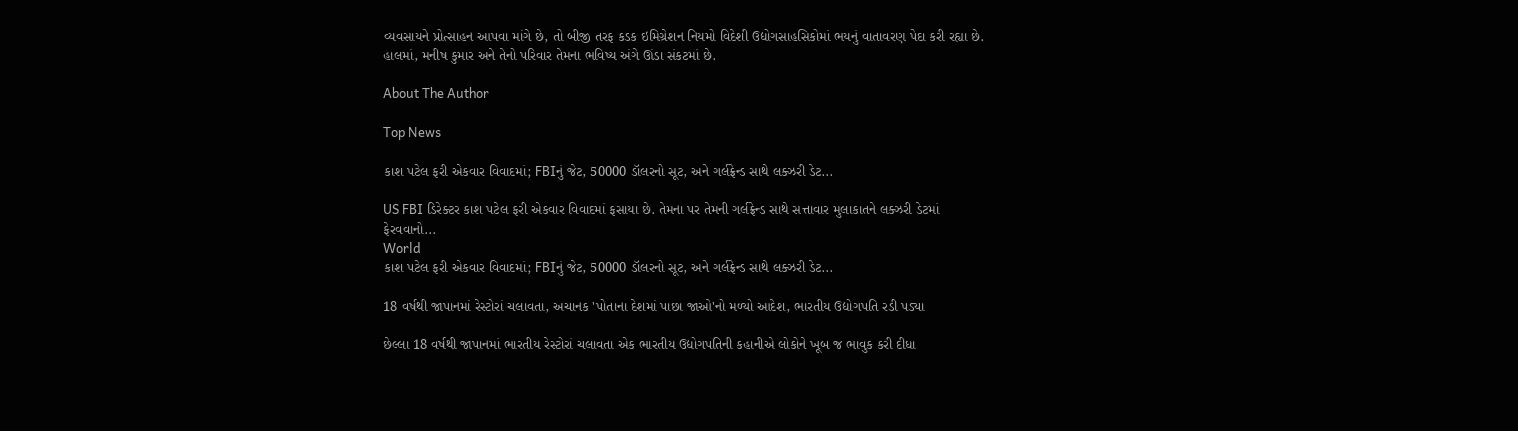વ્યવસાયને પ્રોત્સાહન આપવા માંગે છે, તો બીજી તરફ કડક ઇમિગ્રેશન નિયમો વિદેશી ઉદ્યોગસાહસિકોમાં ભયનું વાતાવરણ પેદા કરી રહ્યા છે. હાલમાં, મનીષ કુમાર અને તેનો પરિવાર તેમના ભવિષ્ય અંગે ઊંડા સંકટમાં છે.

About The Author

Top News

કાશ પટેલ ફરી એકવાર વિવાદમાં; FBIનું જેટ, 50000 ડૉલરનો સૂટ, અને ગર્લફ્રેન્ડ સાથે લક્ઝરી ડેટ...

US FBI ડિરેક્ટર કાશ પટેલ ફરી એકવાર વિવાદમાં ફસાયા છે. તેમના પર તેમની ગર્લફ્રેન્ડ સાથે સત્તાવાર મુલાકાતને લક્ઝરી ડેટમાં ફેરવવાનો...
World
કાશ પટેલ ફરી એકવાર વિવાદમાં; FBIનું જેટ, 50000 ડૉલરનો સૂટ, અને ગર્લફ્રેન્ડ સાથે લક્ઝરી ડેટ...

18 વર્ષથી જાપાનમાં રેસ્ટોરાં ચલાવતા, અચાનક 'પોતાના દેશમાં પાછા જાઓ'નો મળ્યો આદેશ, ભારતીય ઉદ્યોગપતિ રડી પડ્યા

છેલ્લા 18 વર્ષથી જાપાનમાં ભારતીય રેસ્ટોરાં ચલાવતા એક ભારતીય ઉદ્યોગપતિની કહાનીએ લોકોને ખૂબ જ ભાવુક કરી દીધા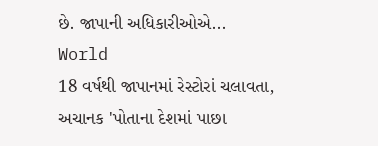છે. જાપાની અધિકારીઓએ...
World
18 વર્ષથી જાપાનમાં રેસ્ટોરાં ચલાવતા, અચાનક 'પોતાના દેશમાં પાછા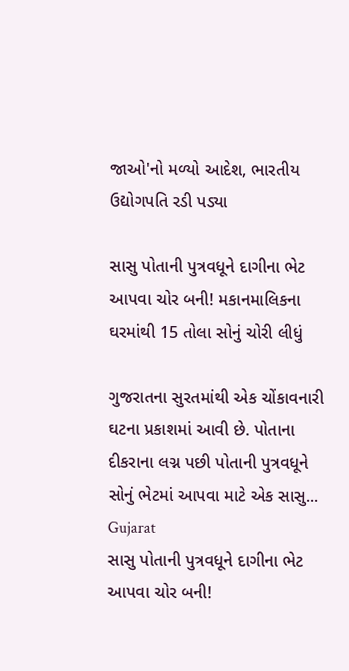જાઓ'નો મળ્યો આદેશ, ભારતીય ઉદ્યોગપતિ રડી પડ્યા

સાસુ પોતાની પુત્રવધૂને દાગીના ભેટ આપવા ચોર બની! મકાનમાલિકના ઘરમાંથી 15 તોલા સોનું ચોરી લીધું

ગુજરાતના સુરતમાંથી એક ચોંકાવનારી ઘટના પ્રકાશમાં આવી છે. પોતાના દીકરાના લગ્ન પછી પોતાની પુત્રવધૂને સોનું ભેટમાં આપવા માટે એક સાસુ...
Gujarat
સાસુ પોતાની પુત્રવધૂને દાગીના ભેટ આપવા ચોર બની!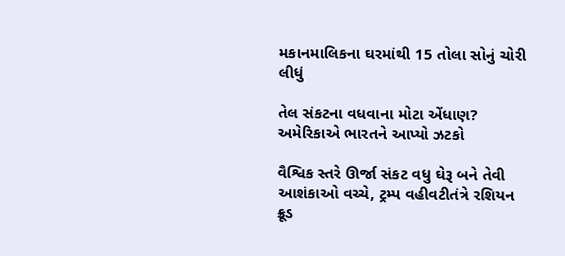મકાનમાલિકના ઘરમાંથી 15 તોલા સોનું ચોરી લીધું

તેલ સંકટના વધવાના મોટા એંધાણ? અમેરિકાએ ભારતને આપ્યો ઝટકો

વૈશ્વિક સ્તરે ઊર્જા સંકટ વધુ ઘેરૂ બને તેવી આશંકાઓ વચ્ચે, ટ્રમ્પ વહીવટીતંત્રે રશિયન ક્રૂડ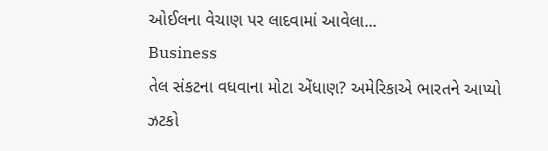ઓઈલના વેચાણ પર લાદવામાં આવેલા...
Business
તેલ સંકટના વધવાના મોટા એંધાણ? અમેરિકાએ ભારતને આપ્યો ઝટકો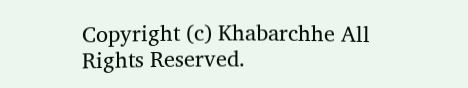Copyright (c) Khabarchhe All Rights Reserved.